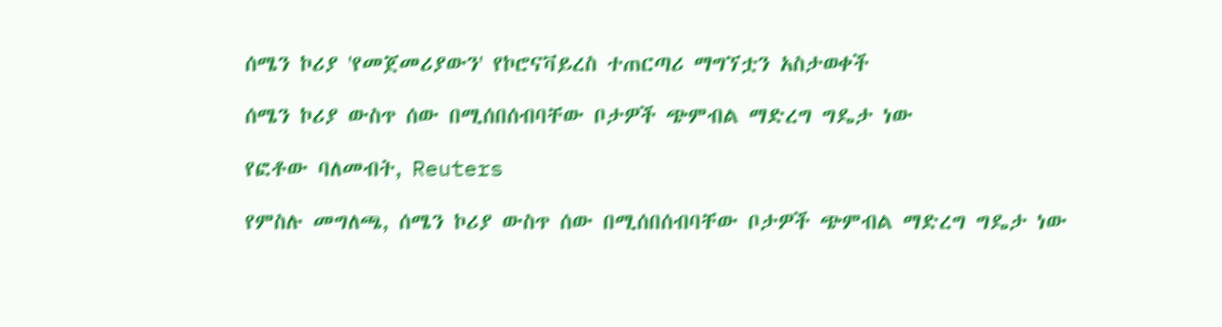ሰሜን ኮሪያ 'የመጀመሪያውን' የኮሮናቫይረስ ተጠርጣሪ ማግኘቷን አስታወቀች

ሰሜን ኮሪያ ውስጥ ሰው በሚሰበሰብባቸው ቦታዎች ጭምብል ማድረግ ግዴታ ነው

የፎቶው ባለመብት, Reuters

የምስሉ መግለጫ, ሰሜን ኮሪያ ውስጥ ሰው በሚሰበሰብባቸው ቦታዎች ጭምብል ማድረግ ግዴታ ነው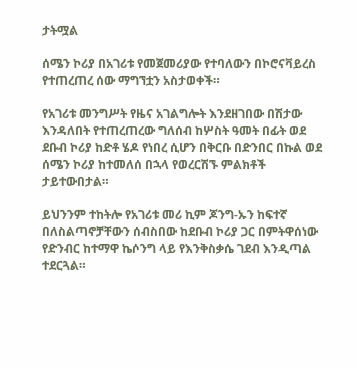ታትሟል

ሰሜን ኮሪያ በአገሪቱ የመጀመሪያው የተባለውን በኮሮናቫይረስ የተጠረጠረ ሰው ማግኘቷን አስታወቀች።

የአገሪቱ መንግሥት የዜና አገልግሎት እንደዘገበው በሽታው እንዳለበት የተጠረጠረው ግለሰብ ከሦስት ዓመት በፊት ወደ ደቡብ ኮሪያ ከድቶ ሄዶ የነበረ ሲሆን በቅርቡ በድንበር በኩል ወደ ሰሜን ኮሪያ ከተመለሰ በኋላ የወረርሽኙ ምልክቶች ታይተውበታል።

ይህንንም ተከትሎ የአገሪቱ መሪ ኪም ጆንግ-ኡን ከፍተኛ በለስልጣኖቻቸውን ሰብስበው ከደቡብ ኮሪያ ጋር በምትዋሰነው የድንብር ከተማዋ ኬሶንግ ላይ የእንቅስቃሴ ገደብ እንዲጣል ተደርጓል።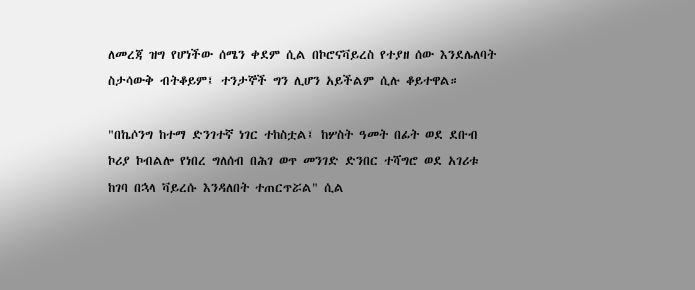ለመረጃ ዝግ የሆነችው ሰሜን ቀደም ሲል በኮሮናቫይረስ የተያዘ ሰው እንደሌለባት ስታሳውቅ ብትቆይም፤ ተንታኞች ግን ሊሆን አይችልም ሲሉ ቆይተዋል።

"በኬሶንግ ከተማ ድንገተኛ ነገር ተከስቷል፤ ከሦስት ዓመት በፊት ወደ ደቡብ ኮሪያ ኮብልሎ የነበረ ግለሰብ በሕገ ወጥ መንገድ ድንበር ተሻግሮ ወደ አገሪቱ ከገባ በኋላ ቫይረሱ እንዳለበት ተጠርጥሯል" ሲል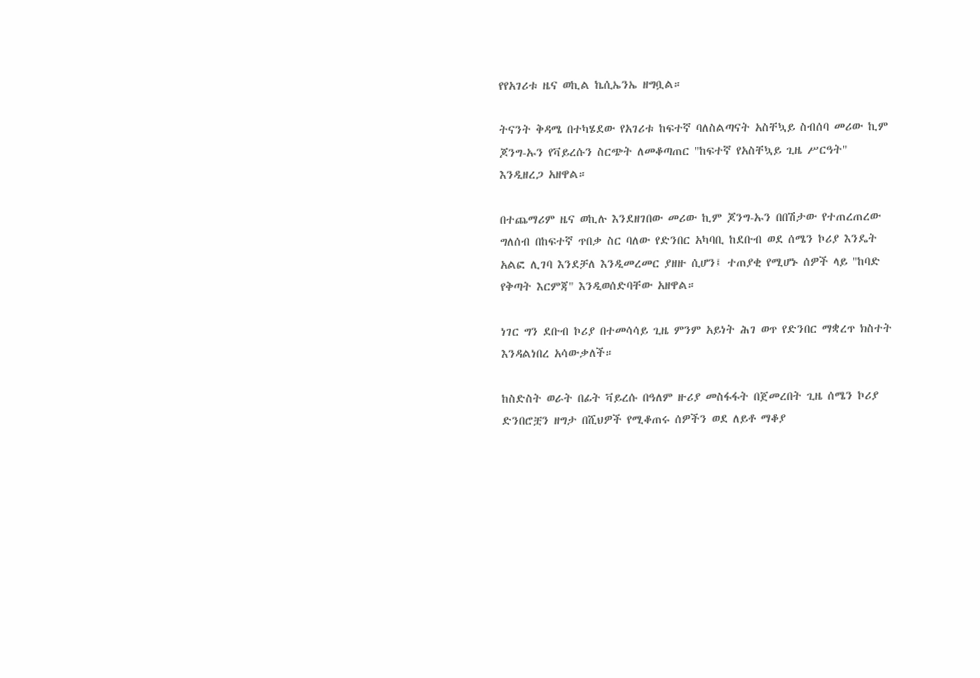የየአገሪቱ ዜና ወኪል ኬሲኤንኤ ዘግቧል።

ትናንት ቅዳሜ በተካሄደው የአገሪቱ ከፍተኛ ባለስልጣናት አስቸኳይ ስብሰባ መሪው ኪም ጆንግ-ኡን የቫይረሱን ስርጭት ለመቆጣጠር "ከፍተኛ የአስቸኳይ ጊዜ ሥርዓት" እንዲዘረጋ አዘዋል።

በተጨማሪም ዜና ወኪሉ እንደዘገበው መሪው ኪም ጆንግ-ኡን በበሽታው የተጠረጠረው ግለሰብ በከፍተኛ ጥበቃ ስር ባለው የድንበር አካባቢ ከደቡብ ወደ ሰሜን ኮሪያ እንዴት አልፎ ሊገባ እንደቻለ እንዲመረመር ያዘዙ ሲሆን፤ ተጠያቂ የሚሆኑ ሰዎች ላይ "ከባድ የቅጣት እርምጃ" እንዲወሰድባቸው አዘዋል።

ነገር ግን ደቡብ ኮሪያ በተመሳሳይ ጊዜ ምንም አይነት ሕገ ወጥ የድንበር ማቋረጥ ክስተት እንዳልነበረ አሳውቃለች።

ከስድስት ወራት በፊት ቫይረሱ በዓለም ዙሪያ መስፋፋት በጀመረበት ጊዜ ሰሜን ኮሪያ ድንበሮቿን ዘግታ በሺህዎች የሚቆጠሩ ሰዎችን ወደ ለይቶ ማቆያ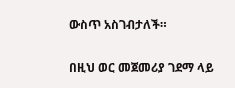ውስጥ አስገብታለች።

በዚህ ወር መጀመሪያ ገደማ ላይ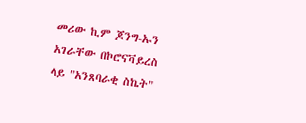መሪው ኪም ጆንግ-ኡን አገራቸው በኮሮናቫይረስ ላይ "አንጸባራቂ ስኬት"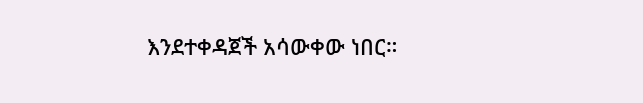እንደተቀዳጀች አሳውቀው ነበር።